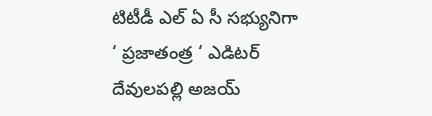టిటీడీ ఎల్ ఏ సీ సభ్యునిగా ‘ ప్రజాతంత్ర ‘ ఎడిటర్ దేవులపల్లి అజయ్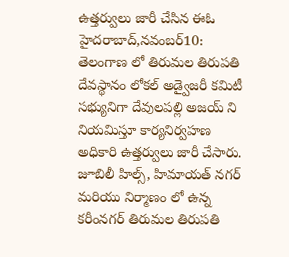ఉత్తర్వులు జారీ చేసిన ఈఓ హైదరాబాద్,నవంబర్10: తెలంగాణ లో తిరుమల తిరుపతి దేవస్థానం లోకల్ అడ్వైజరీ కమిటీ సభ్యునిగా దేవులపల్లి అజయ్ ని నియమిస్తూ కార్యనిర్వహణ అధికారి ఉత్తర్వులు జారీ చేసారు. జూబిలీ హిల్స్, హిమాయత్ నగర్ మరియు నిర్మాణం లో ఉన్న కరీంనగర్ తిరుమల తిరుపతి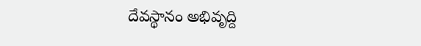దేవస్థానం అభివృద్ది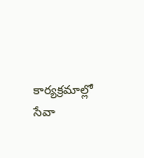కార్యక్రమాల్లో సేవా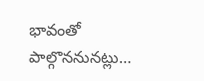భావంతో పాల్గొననునట్లు…